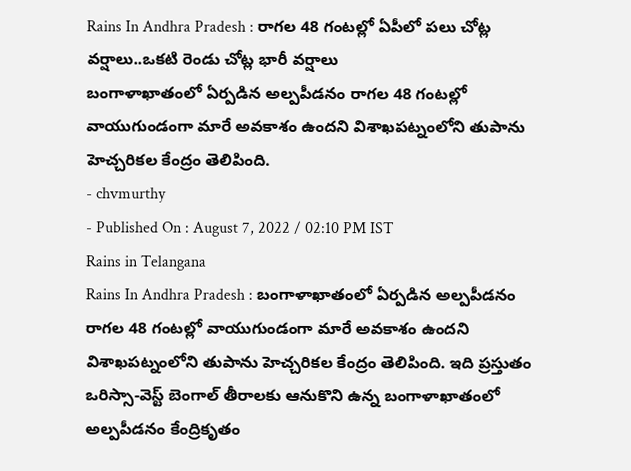Rains In Andhra Pradesh : రాగల 48 గంటల్లో ఏపీలో పలు చోట్ల వర్షాలు..ఒకటి రెండు చోట్ల భారీ వర్షాలు
బంగాళాఖాతంలో ఏర్పడిన అల్పపీడనం రాగల 48 గంటల్లో వాయుగుండంగా మారే అవకాశం ఉందని విశాఖపట్నంలోని తుపాను హెచ్చరికల కేంద్రం తెలిపింది.
- chvmurthy
- Published On : August 7, 2022 / 02:10 PM IST
Rains in Telangana
Rains In Andhra Pradesh : బంగాళాఖాతంలో ఏర్పడిన అల్పపీడనం రాగల 48 గంటల్లో వాయుగుండంగా మారే అవకాశం ఉందని విశాఖపట్నంలోని తుపాను హెచ్చరికల కేంద్రం తెలిపింది. ఇది ప్రస్తుతం ఒరిస్సా-వెస్ట్ బెంగాల్ తీరాలకు ఆనుకొని ఉన్న బంగాళాఖాతంలో అల్పపీడనం కేంద్రికృతం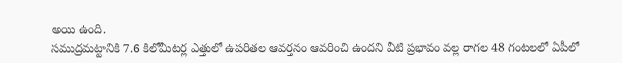అయి ఉంది.
సముద్రమట్టానికి 7.6 కిలోమీటర్ల ఎత్తులో ఉపరితల ఆవర్తనం ఆవరించి ఉందని వీటి ప్రభావం వల్ల రాగల 48 గంటలలో ఏపీలో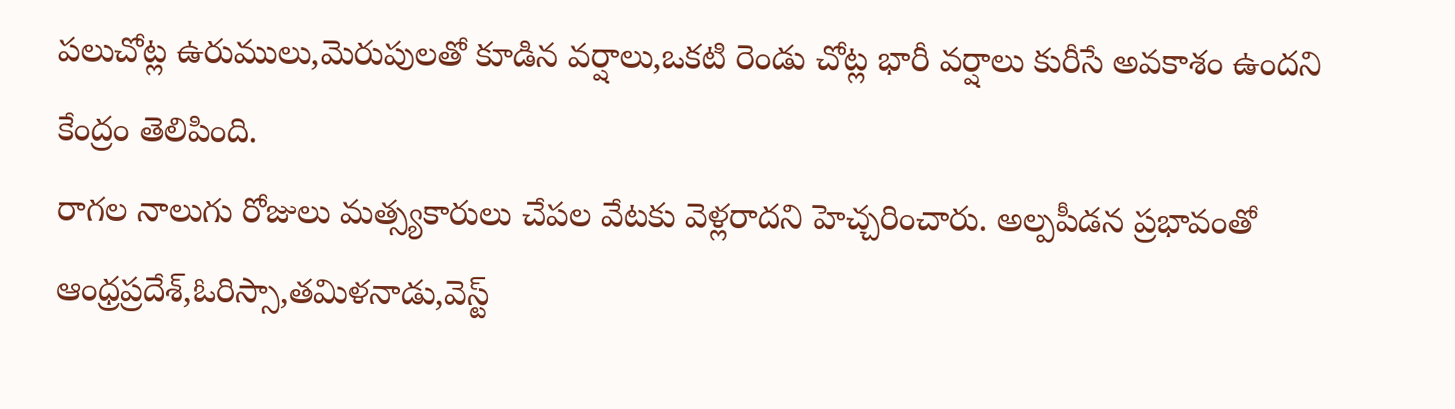పలుచోట్ల ఉరుములు,మెరుపులతో కూడిన వర్షాలు,ఒకటి రెండు చోట్ల భారీ వర్షాలు కురీసే అవకాశం ఉందని కేంద్రం తెలిపింది.
రాగల నాలుగు రోజులు మత్స్యకారులు చేపల వేటకు వెళ్లరాదని హెచ్చరించారు. అల్పపీడన ప్రభావంతో ఆంధ్రప్రదేశ్,ఓరిస్సా,తమిళనాడు,వెస్ట్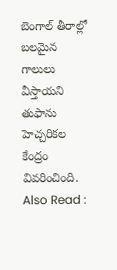బెంగాల్ తీరాల్లో బలమైన గాలులు వీస్తాయని తుఫాను హెచ్చరికల కేంద్రం వివరించింది.
Also Read :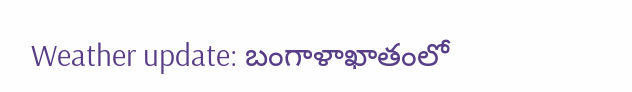Weather update: బంగాళాఖాతంలో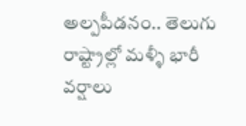అల్పపీడనం.. తెలుగు రాష్ట్రాల్లో మళ్ళీ భారీ వర్షాలు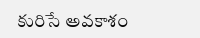కురిసే అవకాశం